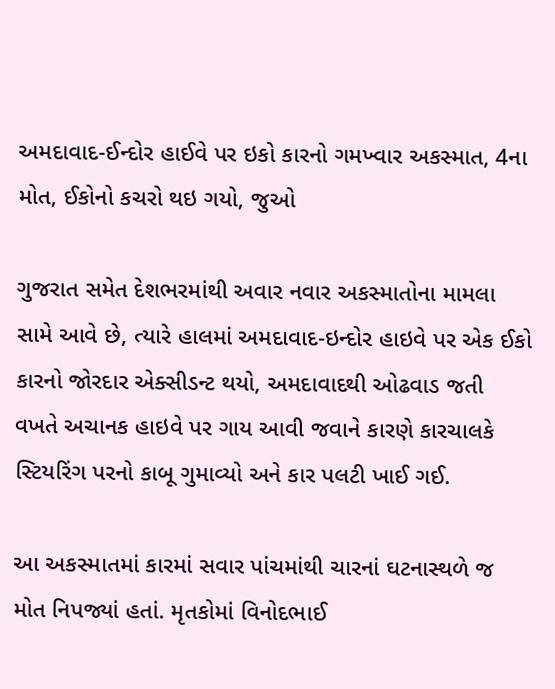અમદાવાદ-ઈન્દોર હાઈવે પર ઇકો કારનો ગમખ્વાર અકસ્માત, 4ના મોત, ઈકોનો કચરો થઇ ગયો, જુઓ

ગુજરાત સમેત દેશભરમાંથી અવાર નવાર અકસ્માતોના મામલા સામે આવે છે, ત્યારે હાલમાં અમદાવાદ-ઇન્દોર હાઇવે પર એક ઈકો કારનો જોરદાર એક્સીડન્ટ થયો, અમદાવાદથી ઓઢવાડ જતી વખતે અચાનક હાઇવે પર ગાય આવી જવાને કારણે કારચાલકે સ્ટિયરિંગ પરનો કાબૂ ગુમાવ્યો અને કાર પલટી ખાઈ ગઈ.

આ અકસ્માતમાં કારમાં સવાર પાંચમાંથી ચારનાં ઘટનાસ્થળે જ મોત નિપજ્યાં હતાં. મૃતકોમાં વિનોદભાઈ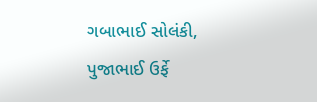ગબાભાઈ સોલંકી, પુજાભાઈ ઉર્ફે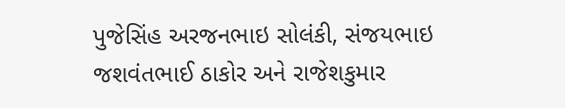પુજેસિંહ અરજનભાઇ સોલંકી, સંજયભાઇ જશવંતભાઈ ઠાકોર અને રાજેશકુમાર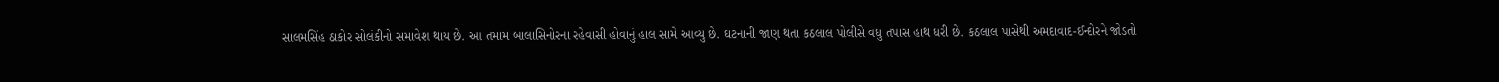સાલમસિંહ ઠાકોર સોલંકીનો સમાવેશ થાય છે. આ તમામ બાલાસિનોરના રહેવાસી હોવાનું હાલ સામે આવ્યુ છે. ઘટનાની જાણ થતા કઠલાલ પોલીસે વધુ તપાસ હાથ ધરી છે. કઠલાલ પાસેથી અમદાવાદ-ઈન્દોરને જોડતો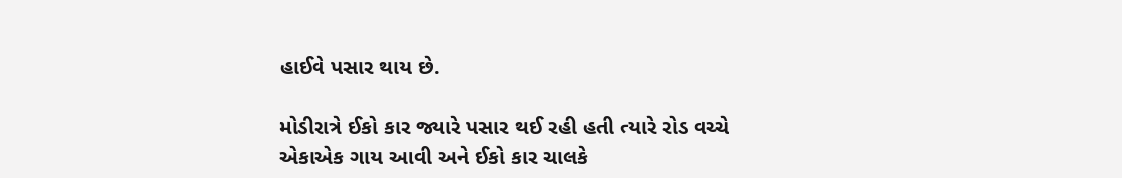હાઈવે પસાર થાય છે.

મોડીરાત્રે ઈકો કાર જ્યારે પસાર થઈ રહી હતી ત્યારે રોડ વચ્ચે એકાએક ગાય આવી અને ઈકો કાર ચાલકે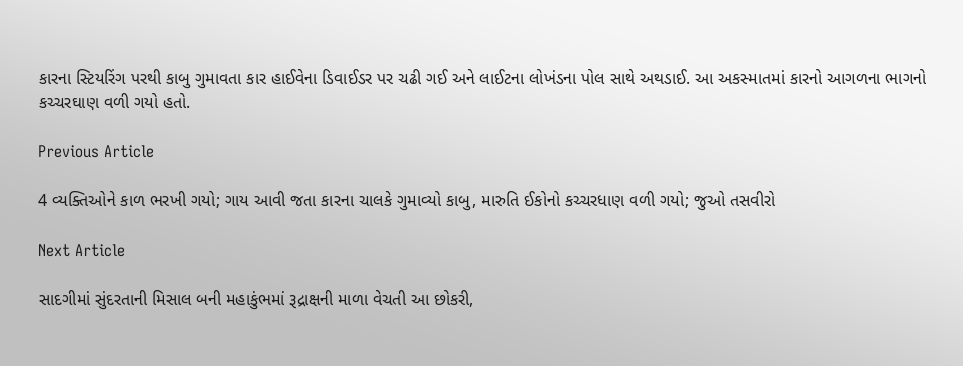કારના સ્ટિયરિંગ પરથી કાબુ ગુમાવતા કાર હાઈવેના ડિવાઈડર પર ચઢી ગઈ અને લાઈટના લોખંડના પોલ સાથે અથડાઈ. આ અકસ્માતમાં કારનો આગળના ભાગનો કચ્ચરઘાણ વળી ગયો હતો.

Previous Article

4 વ્યક્તિઓને કાળ ભરખી ગયો; ગાય આવી જતા કારના ચાલકે ગુમાવ્યો કાબુ, મારુતિ ઈકોનો કચ્ચરધાણ વળી ગયો; જુઓ તસવીરો

Next Article

સાદગીમાં સુંદરતાની મિસાલ બની મહાકુંભમાં રૂદ્રાક્ષની માળા વેચતી આ છોકરી,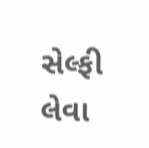સેલ્ફી લેવા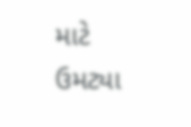માટે ઉમટ્યા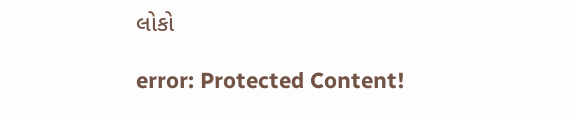લોકો

error: Protected Content!